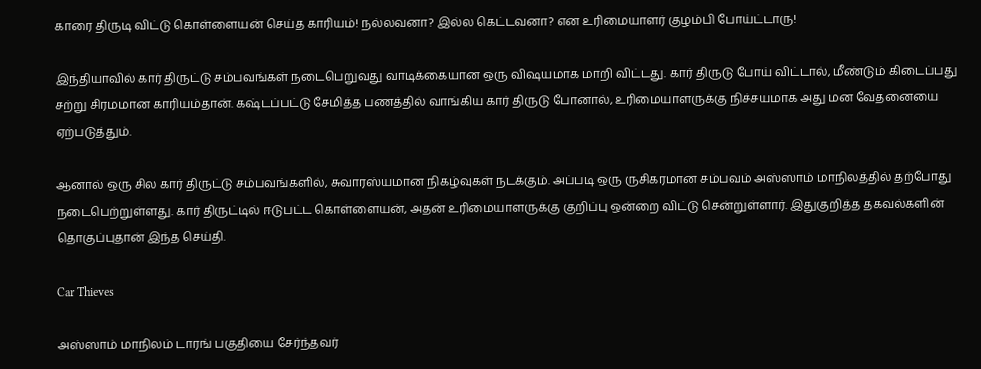காரை திருடி விட்டு கொள்ளையன் செய்த காரியம்! நல்லவனா? இல்ல கெட்டவனா? என உரிமையாளர் குழம்பி போய்ட்டாரு!

இந்தியாவில் கார் திருட்டு சம்பவங்கள் நடைபெறுவது வாடிக்கையான ஒரு விஷயமாக மாறி விட்டது. கார் திருடு போய் விட்டால், மீண்டும் கிடைப்பது சற்று சிரமமான காரியம்தான். கஷ்டப்பட்டு சேமித்த பணத்தில் வாங்கிய கார் திருடு போனால், உரிமையாளருக்கு நிச்சயமாக அது மன வேதனையை ஏற்படுத்தும்.

ஆனால் ஒரு சில கார் திருட்டு சம்பவங்களில், சுவாரஸ்யமான நிகழ்வுகள் நடக்கும். அப்படி ஒரு ருசிகரமான சம்பவம் அஸ்ஸாம் மாநிலத்தில் தற்போது நடைபெற்றுள்ளது. கார் திருட்டில் ஈடுபட்ட கொள்ளையன், அதன் உரிமையாளருக்கு குறிப்பு ஒன்றை விட்டு சென்றுள்ளார். இதுகுறித்த தகவல்களின் தொகுப்புதான் இந்த செய்தி.

Car Thieves

அஸ்ஸாம் மாநிலம் டாரங் பகுதியை சேர்ந்தவர்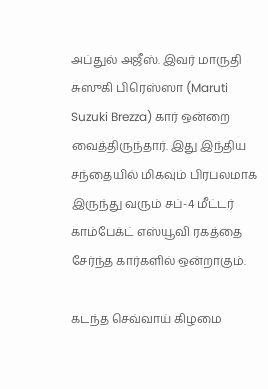அப்துல் அஜீஸ். இவர் மாருதி சுஸுகி பிரெஸ்ஸா (Maruti Suzuki Brezza) கார் ஒன்றை வைத்திருந்தார். இது இந்திய சந்தையில் மிகவும் பிரபலமாக இருந்து வரும் சப்-4 மீட்டர் காம்பேக்ட் எஸ்யூவி ரகத்தை சேர்ந்த கார்களில் ஒன்றாகும்.

கடந்த செவ்வாய் கிழமை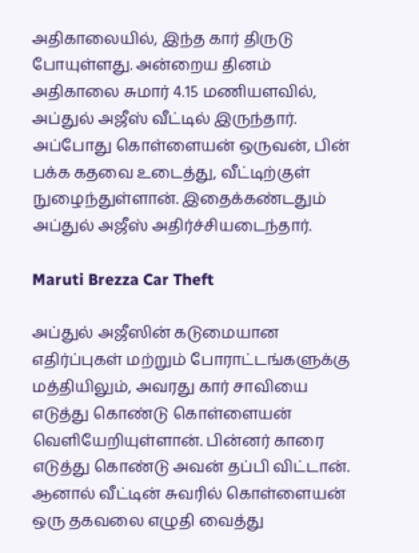அதிகாலையில், இந்த கார் திருடு போயுள்ளது. அன்றைய தினம் அதிகாலை சுமார் 4.15 மணியளவில், அப்துல் அஜீஸ் வீட்டில் இருந்தார். அப்போது கொள்ளையன் ஒருவன், பின் பக்க கதவை உடைத்து, வீட்டிற்குள் நுழைந்துள்ளான். இதைக்கண்டதும் அப்துல் அஜீஸ் அதிர்ச்சியடைந்தார்.

Maruti Brezza Car Theft

அப்துல் அஜீஸின் கடுமையான எதிர்ப்புகள் மற்றும் போராட்டங்களுக்கு மத்தியிலும், அவரது கார் சாவியை எடுத்து கொண்டு கொள்ளையன் வெளியேறியுள்ளான். பின்னர் காரை எடுத்து கொண்டு அவன் தப்பி விட்டான். ஆனால் வீட்டின் சுவரில் கொள்ளையன் ஒரு தகவலை எழுதி வைத்து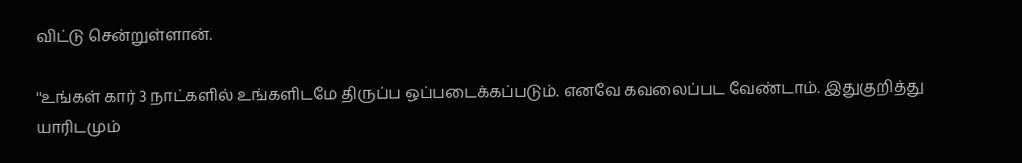விட்டு சென்றுள்ளான்.

''உங்கள் கார் 3 நாட்களில் உங்களிடமே திருப்ப ஒப்படைக்கப்படும். எனவே கவலைப்பட வேண்டாம். இதுகுறித்து யாரிடமும்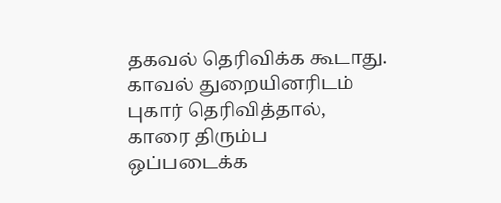தகவல் தெரிவிக்க கூடாது. காவல் துறையினரிடம் புகார் தெரிவித்தால், காரை திரும்ப ஒப்படைக்க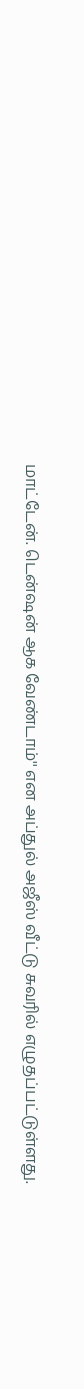மாட்டேன். டென்ஷன் ஆக வேண்டாம்'' என அப்துல் அஜீஸ் வீட்டு சுவரில் எழுதப்பட்டுள்ளது.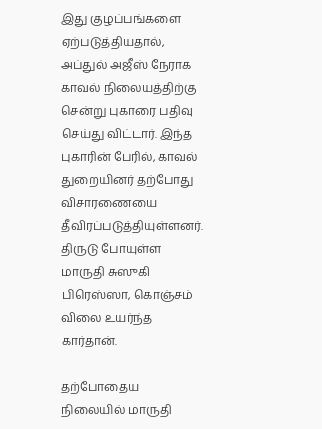இது குழப்பங்களை ஏற்படுத்தியதால், அப்துல் அஜீஸ் நேராக காவல் நிலையத்திற்கு சென்று புகாரை பதிவு செய்து விட்டார். இந்த புகாரின் பேரில், காவல் துறையினர் தற்போது விசாரணையை தீவிரப்படுத்தியுள்ளனர். திருடு போயுள்ள மாருதி சுஸுகி பிரெஸ்ஸா, கொஞ்சம் விலை உயர்ந்த கார்தான்.

தற்போதைய நிலையில் மாருதி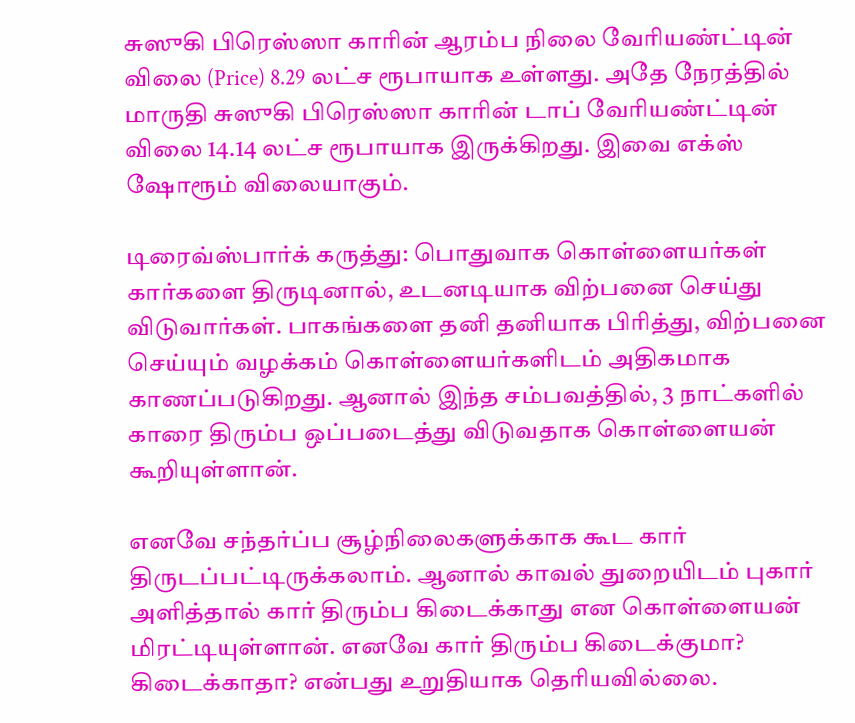சுஸுகி பிரெஸ்ஸா காரின் ஆரம்ப நிலை வேரியண்ட்டின் விலை (Price) 8.29 லட்ச ரூபாயாக உள்ளது. அதே நேரத்தில் மாருதி சுஸுகி பிரெஸ்ஸா காரின் டாப் வேரியண்ட்டின் விலை 14.14 லட்ச ரூபாயாக இருக்கிறது. இவை எக்ஸ் ஷோரூம் விலையாகும்.

டிரைவ்ஸ்பார்க் கருத்து: பொதுவாக கொள்ளையர்கள் கார்களை திருடினால், உடனடியாக விற்பனை செய்து விடுவார்கள். பாகங்களை தனி தனியாக பிரித்து, விற்பனை செய்யும் வழக்கம் கொள்ளையர்களிடம் அதிகமாக காணப்படுகிறது. ஆனால் இந்த சம்பவத்தில், 3 நாட்களில் காரை திரும்ப ஒப்படைத்து விடுவதாக கொள்ளையன் கூறியுள்ளான்.

எனவே சந்தர்ப்ப சூழ்நிலைகளுக்காக கூட கார் திருடப்பட்டிருக்கலாம். ஆனால் காவல் துறையிடம் புகார் அளித்தால் கார் திரும்ப கிடைக்காது என கொள்ளையன் மிரட்டியுள்ளான். எனவே கார் திரும்ப கிடைக்குமா? கிடைக்காதா? என்பது உறுதியாக தெரியவில்லை.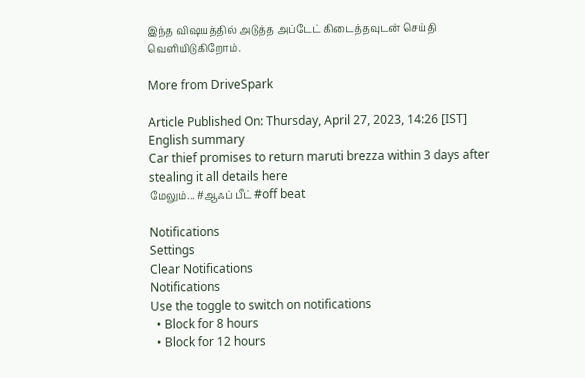இந்த விஷயத்தில் அடுத்த அப்டேட் கிடைத்தவுடன் செய்தி வெளியிடுகிறோம்.

More from DriveSpark

Article Published On: Thursday, April 27, 2023, 14:26 [IST]
English summary
Car thief promises to return maruti brezza within 3 days after stealing it all details here
மேலும்... #ஆஃப் பீட் #off beat

Notifications
Settings
Clear Notifications
Notifications
Use the toggle to switch on notifications
  • Block for 8 hours
  • Block for 12 hours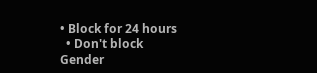• Block for 24 hours
  • Don't block
Gender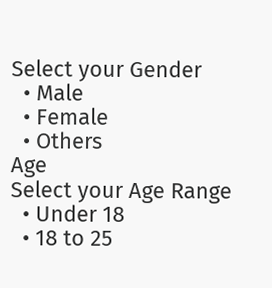Select your Gender
  • Male
  • Female
  • Others
Age
Select your Age Range
  • Under 18
  • 18 to 25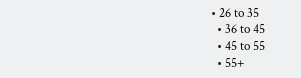• 26 to 35
  • 36 to 45
  • 45 to 55
  • 55+